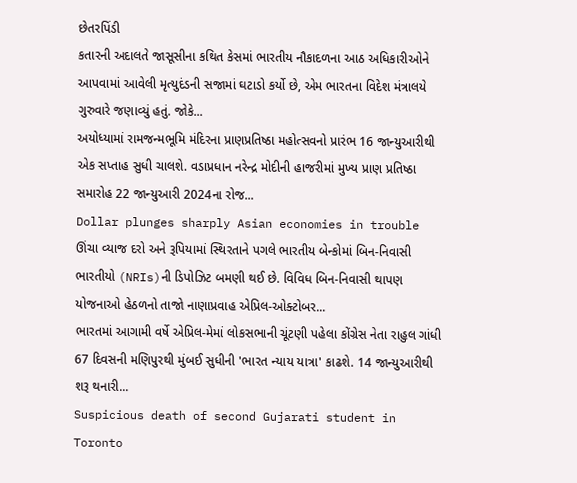છેતરપિંડી
કતારની અદાલતે જાસૂસીના કથિત કેસમાં ભારતીય નૌકાદળના આઠ અધિકારીઓને આપવામાં આવેલી મૃત્યુદંડની સજામાં ઘટાડો કર્યો છે, એમ ભારતના વિદેશ મંત્રાલયે ગુરુવારે જણાવ્યું હતું. જોકે...
અયોધ્યામાં રામજન્મભૂમિ મંદિરના પ્રાણપ્રતિષ્ઠા મહોત્સવનો પ્રારંભ 16 જાન્યુઆરીથી એક સપ્તાહ સુધી ચાલશે. વડાપ્રધાન નરેન્દ્ર મોદીની હાજરીમાં મુખ્ય પ્રાણ પ્રતિષ્ઠા સમારોહ 22 જાન્યુઆરી 2024ના રોજ...
Dollar plunges sharply Asian economies in trouble
ઊંચા વ્યાજ દરો અને રૂપિયામાં સ્થિરતાને પગલે ભારતીય બેન્કોમાં બિન-નિવાસી ભારતીયો (NRIs)ની ડિપોઝિટ બમણી થઈ છે. વિવિધ બિન-નિવાસી થાપણ યોજનાઓ હેઠળનો તાજો નાણાપ્રવાહ એપ્રિલ-ઓક્ટોબર...
ભારતમાં આગામી વર્ષે એપ્રિલ-મેમાં લોકસભાની ચૂંટણી પહેલા કોંગ્રેસ નેતા રાહુલ ગાંધી 67 દિવસની મણિપુરથી મુંબઈ સુધીની 'ભારત ન્યાય યાત્રા' કાઢશે. 14 જાન્યુઆરીથી શરૂ થનારી...
Suspicious death of second Gujarati student in Toronto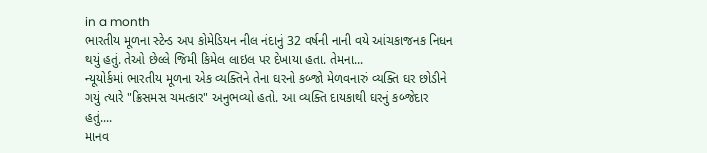in a month
ભારતીય મૂળના સ્ટેન્ડ અપ કોમેડિયન નીલ નંદાનું 32 વર્ષની નાની વયે આંચકાજનક નિધન થયું હતું. તેઓ છેલ્લે જિમી કિમેલ લાઇલ પર દેખાયા હતા. તેમના...
ન્યૂયોર્કમાં ભારતીય મૂળના એક વ્યક્તિને તેના ઘરનો કબ્જો મેળવનારું વ્યક્તિ ઘર છોડીને ગયું ત્યારે "ક્રિસમસ ચમત્કાર" અનુભવ્યો હતો. આ વ્યક્તિ દાયકાથી ઘરનું કબ્જેદાર હતું....
માનવ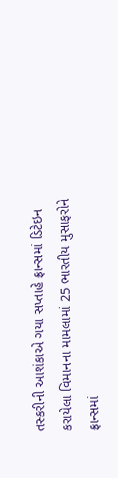તસ્કરીની આશંકાએ ગયા સપ્તાહે ફ્રાન્સમાં ડિટેઇન કરાયેલા વિમાનના મામલામાં 25 ભારતીય મુસાફરોને ફ્રાન્સમાં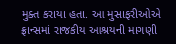મુક્ત કરાયા હતા. આ મુસાફરીઓએ ફ્રાન્સમાં રાજકીય આશ્રયની માગણી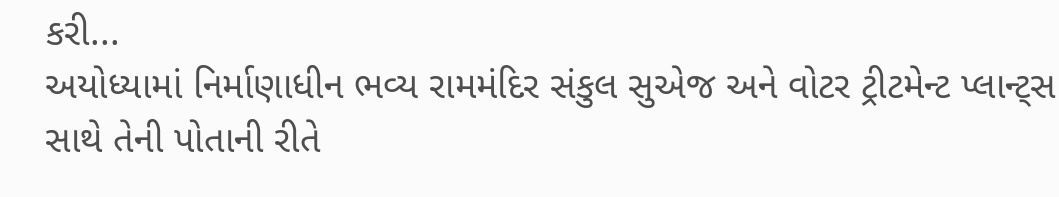કરી...
અયોધ્યામાં નિર્માણાધીન ભવ્ય રામમંદિર સંકુલ સુએજ અને વોટર ટ્રીટમેન્ટ પ્લાન્ટ્સ સાથે તેની પોતાની રીતે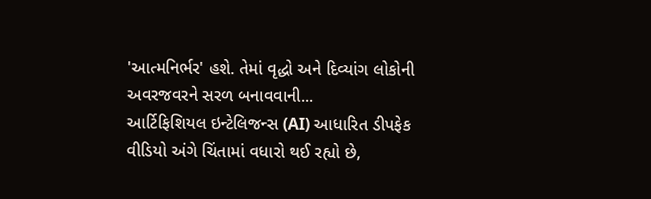'આત્મનિર્ભર' હશે. તેમાં વૃદ્ધો અને દિવ્યાંગ લોકોની અવરજવરને સરળ બનાવવાની...
આર્ટિફિશિયલ ઇન્ટેલિજન્સ (AI) આધારિત ડીપફેક વીડિયો અંગે ચિંતામાં વધારો થઈ રહ્યો છે,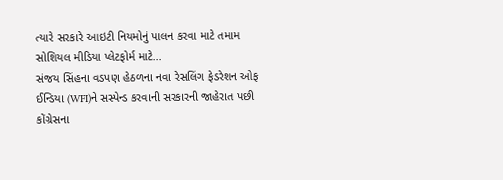ત્યારે સરકારે આઇટી નિયમોનું પાલન કરવા માટે તમામ સોશિયલ મીડિયા પ્લેટફોર્મ માટે...
સંજય સિંહના વડપણ હેઠળના નવા રેસલિંગ ફેડરેશન ઓફ ઈન્ડિયા (WFI)ને સસ્પેન્ડ કરવાની સરકારની જાહેરાત પછી કોંગ્રેસના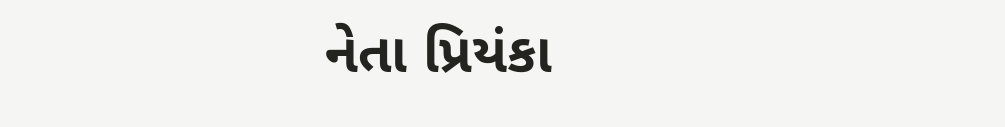નેતા પ્રિયંકા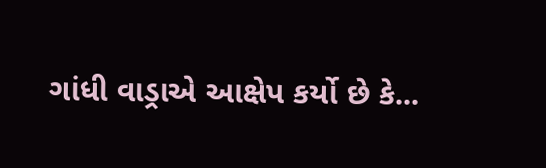ગાંધી વાડ્રાએ આક્ષેપ કર્યો છે કે...